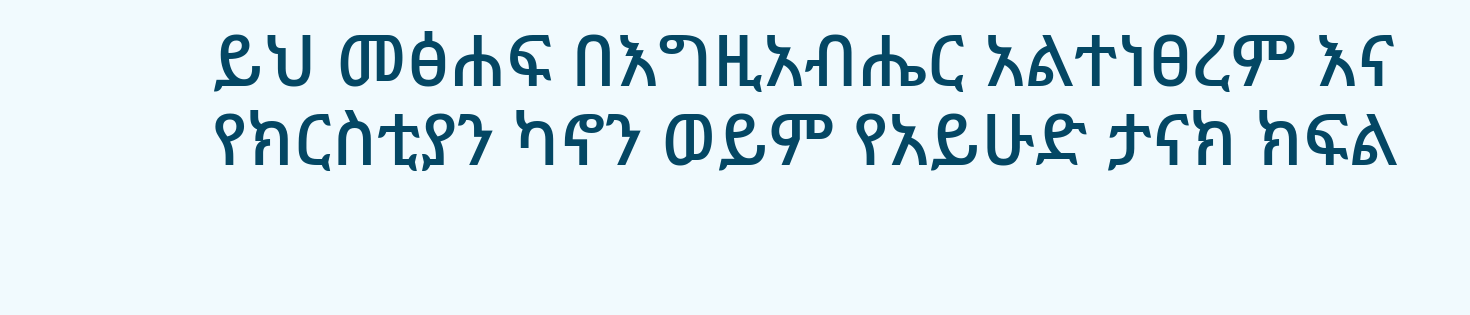ይህ መፅሐፍ በእግዚአብሔር አልተነፀረም እና የክርስቲያን ካኖን ወይም የአይሁድ ታናክ ክፍል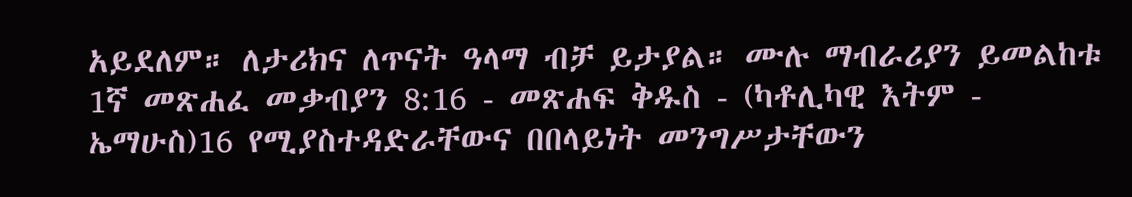አይደለም። ለታሪክና ለጥናት ዓላማ ብቻ ይታያል። ሙሉ ማብራሪያን ይመልከቱ 1ኛ መጽሐፈ መቃብያን 8:16 - መጽሐፍ ቅዱስ - (ካቶሊካዊ እትም - ኤማሁስ)16 የሚያስተዳድራቸውና በበላይነት መንግሥታቸውን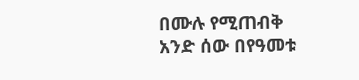በሙሉ የሚጠብቅ አንድ ሰው በየዓመቱ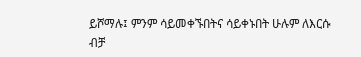ይሾማሉ፤ ምንም ሳይመቀኙበትና ሳይቀኑበት ሁሉም ለእርሱ ብቻ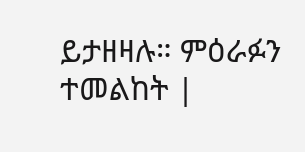ይታዘዛሉ። ምዕራፉን ተመልከት |